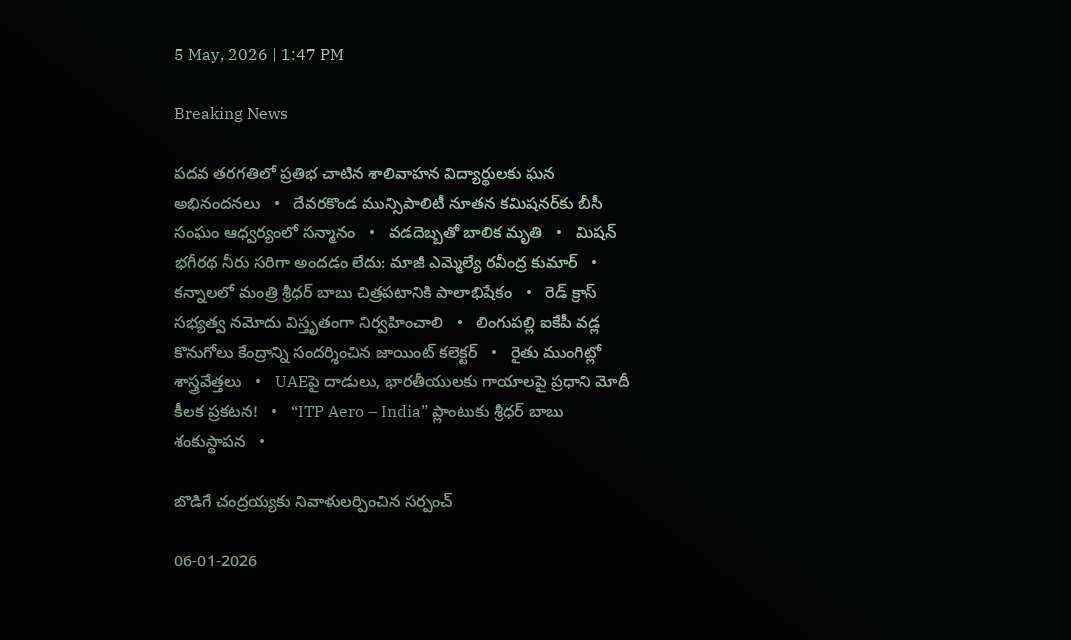5 May, 2026 | 1:47 PM

Breaking News

పదవ తరగతిలో ప్రతిభ చాటిన శాలివాహన విద్యార్థులకు ఘన అభినందనలు   •   దేవరకొండ మున్సిపాలిటీ నూతన కమిషనర్‌కు బీసీ సంఘం ఆధ్వర్యంలో సన్మానం   •   వడదెబ్బతో బాలిక మృతి   •   మిషన్ భగీరథ నీరు సరిగా అందడం లేదు: మాజీ ఎమ్మెల్యే రవీంద్ర కుమార్   •   కన్నాలలో మంత్రి శ్రీధర్ బాబు చిత్రపటానికి పాలాభిషేకం   •   రెడ్ క్రాస్ సభ్యత్వ నమోదు విస్తృతంగా నిర్వహించాలి   •   లింగుపల్లి ఐకేపీ వడ్ల కొనుగోలు కేంద్రాన్ని సందర్శించిన జాయింట్ కలెక్టర్   •   రైతు ముంగిట్లో శాస్త్రవేత్తలు   •   UAEపై దాడులు, భారతీయులకు గాయాలపై ప్రధాని మోదీ కీలక ప్రకటన!   •   “ITP Aero – India” ప్లాంటుకు శ్రీధర్ బాబు శంకుస్థాపన   •

బొడిగే చంద్రయ్యకు నివాళులర్పించిన సర్పంచ్

06-01-2026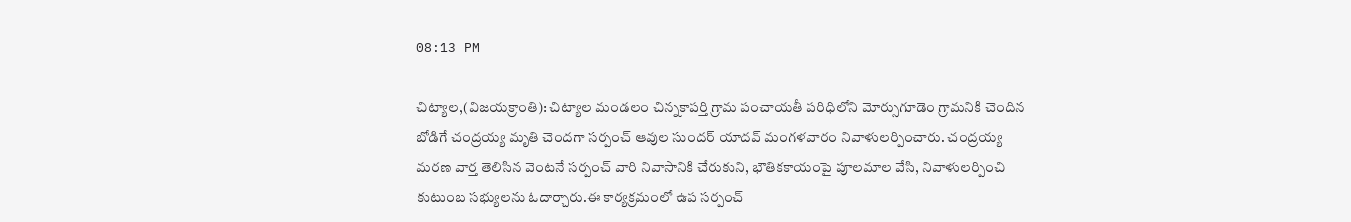08:13 PM

చిట్యాల,(విజయక్రాంతి): చిట్యాల మండలం చిన్నకాపర్తి గ్రామ పంచాయతీ పరిధిలోని మోర్సుగూడెం గ్రామనికి చెందిన బోడిగే చంద్రయ్య మృతి చెందగా సర్పంచ్ ఆవుల సుందర్ యాదవ్ మంగళవారం నివాళులర్పించారు. చంద్రయ్య  మరణ వార్త తెలిసిన వెంటనే సర్పంచ్ వారి నివాసానికి చేరుకుని, భౌతికకాయంపై పూలమాల వేసి, నివాళులర్పించి కుటుంబ సభ్యులను ఓదార్చారు.ఈ కార్యక్రమంలో ఉప సర్పంచ్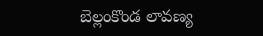బెల్లంకొండ లావణ్య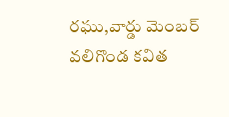రఘు,వార్డు మెంబర్ వలిగొండ కవిత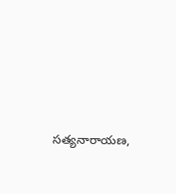సత్యనారాయణ,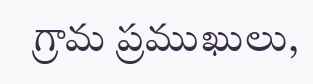గ్రామ ప్రముఖులు,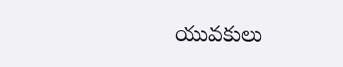యువకులు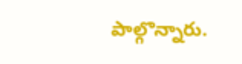పాల్గొన్నారు.